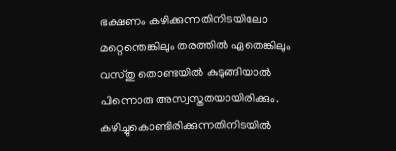ഭക്ഷണം കഴിക്കുന്നതിനിടയിലോ മറ്റെന്തെങ്കിലും തരത്തിൽ ഏതെങ്കിലും വസ്തു തൊണ്ടയിൽ കുടുങ്ങിയാൽ പിന്നൊരു അസ്വസ്തതയായിരിക്കും. കഴിച്ചുകൊണ്ടിരിക്കുന്നതിനിടയിൽ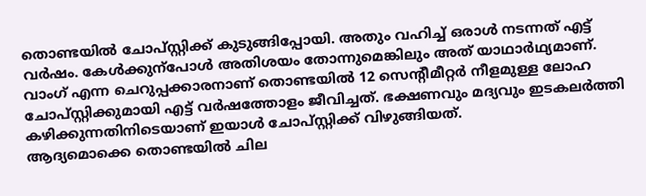തൊണ്ടയിൽ ചോപ്സ്റ്റിക്ക് കുടുങ്ങിപ്പോയി. അതും വഹിച്ച് ഒരാൾ നടന്നത് എട്ട് വർഷം. കേൾക്കുന്പോൾ അതിശയം തോന്നുമെങ്കിലും അത് യാഥാർഥ്യമാണ്.
വാംഗ് എന്ന ചെറുപ്പക്കാരനാണ് തൊണ്ടയിൽ 12 സെന്റീമീറ്റർ നീളമുള്ള ലോഹ ചോപ്സ്റ്റിക്കുമായി എട്ട് വർഷത്തോളം ജീവിച്ചത്. ഭക്ഷണവും മദ്യവും ഇടകലർത്തി കഴിക്കുന്നതിനിടെയാണ് ഇയാൾ ചോപ്സ്റ്റിക്ക് വിഴുങ്ങിയത്.
ആദ്യമൊക്കെ തൊണ്ടയിൽ ചില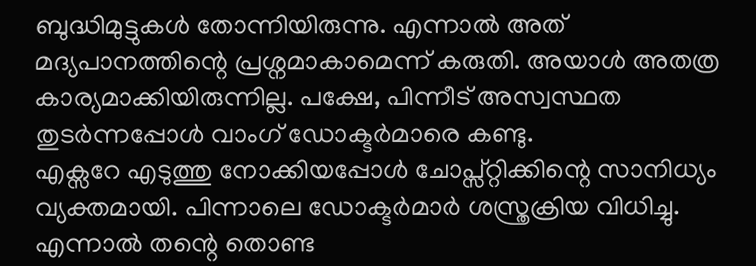ബുദ്ധിമുട്ടുകൾ തോന്നിയിരുന്നു. എന്നാൽ അത് മദ്യപാനത്തിന്റെ പ്രശ്നമാകാമെന്ന് കരുതി. അയാൾ അതത്ര കാര്യമാക്കിയിരുന്നില്ല. പക്ഷേ, പിന്നീട് അസ്വസ്ഥത തുടർന്നപ്പോൾ വാംഗ് ഡോക്ടർമാരെ കണ്ടു.
എക്സറേ എടുത്തു നോക്കിയപ്പോൾ ചോപ്സ്റ്റിക്കിന്റെ സാനിധ്യം വ്യക്തമായി. പിന്നാലെ ഡോക്ടർമാർ ശസ്ത്രക്രിയ വിധിച്ചു. എന്നാൽ തന്റെ തൊണ്ട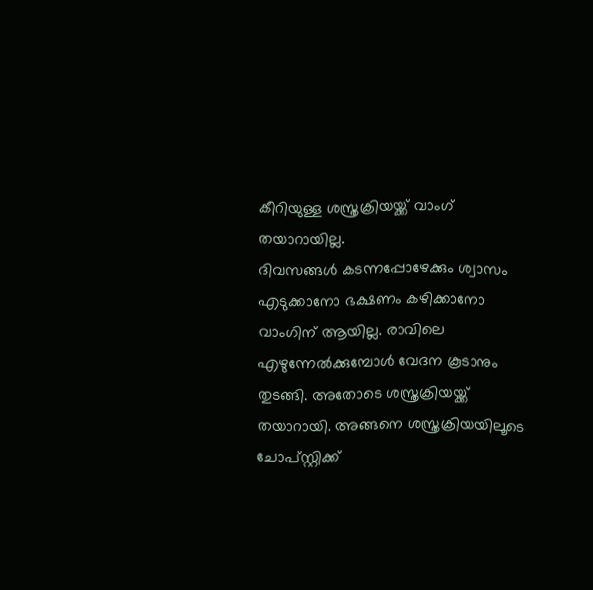കീറിയുള്ള ശസ്ത്രക്രിയയ്ക്ക് വാംഗ് തയാറായില്ല.
ദിവസങ്ങൾ കടന്നപ്പോഴേക്കും ശ്വാസം എടുക്കാനോ ഭക്ഷണം കഴിക്കാനോ വാംഗിന് ആയില്ല. രാവിലെ എഴുന്നേൽക്കുമ്പോൾ വേദന കൂടാനും തുടങ്ങി. അതോടെ ശസ്ത്രക്രിയയ്ക്ക് തയാറായി. അങ്ങനെ ശസ്ത്രക്രിയയിലൂടെ ചോപ്സ്റ്റിക്ക്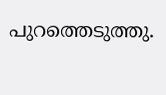പുറത്തെടുത്തു.